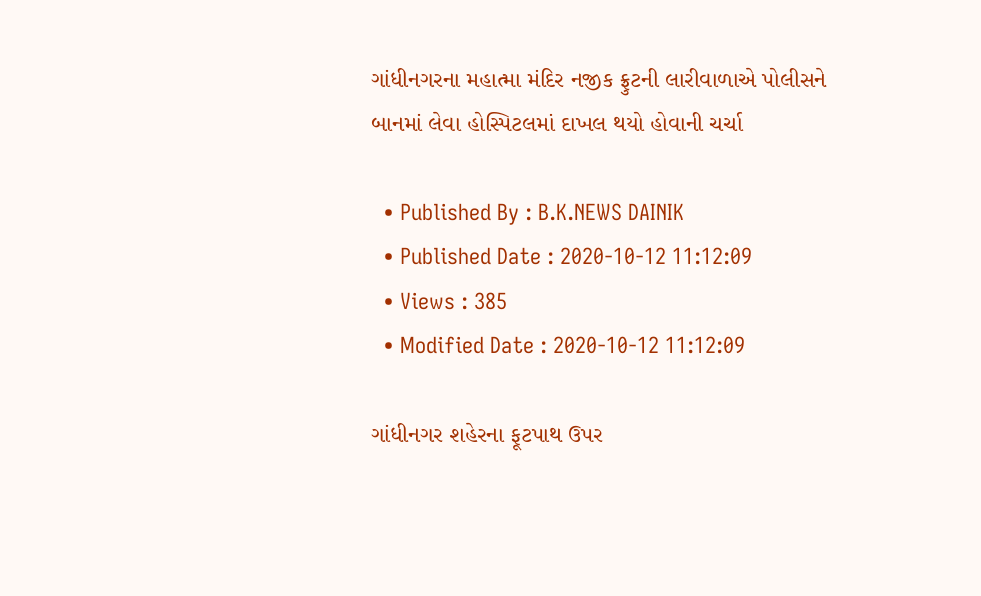ગાંધીનગરના મહાત્મા મંદિર નજીક ફ્રુટની લારીવાળાએ પોલીસને બાનમાં લેવા હોસ્પિટલમાં દાખલ થયો હોવાની ચર્ચા

  • Published By : B.K.NEWS DAINIK
  • Published Date : 2020-10-12 11:12:09
  • Views : 385
  • Modified Date : 2020-10-12 11:12:09

ગાંધીનગર શહેરના ફૂટપાથ ઉપર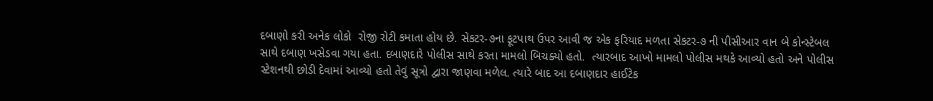દબાણો કરી અનેક લોકો  રોજી રોટી કમાતા હોય છે. સેકટર-૭ના ફૂટપાથ ઉપર આવી જ એક ફરિયાદ મળતા સેકટર-૭ ની પીસીઆર વાન બે કોન્સ્ટેબલ સાથે દબાણ ખસેડવા ગયા હતા. દબાણદારે પોલીસ સાથે કરતા મામલો બિચક્યો હતો.  ત્યારબાદ આખો મામલો પોલીસ મથકે આવ્યો હતો અને પોલીસ
સ્ટેશનથી છોડી દેવામાં આવ્યો હતો તેવું સૂત્રો દ્વારા જાણવા મળેલ. ત્યારે બાદ આ દબાણદાર હાઈટેક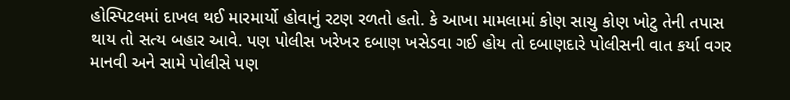હોસ્પિટલમાં દાખલ થઈ મારમાર્યો હોવાનું રટણ રળતો હતો. કે આખા મામલામાં કોણ સાચુ કોણ ખોટુ તેની તપાસ થાય તો સત્ય બહાર આવે. પણ પોલીસ ખરેખર દબાણ ખસેડવા ગઈ હોય તો દબાણદારે પોલીસની વાત કર્યા વગર માનવી અને સામે પોલીસે પણ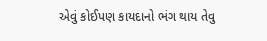એવું કોઈપણ કાયદાનો ભંગ થાય તેવુ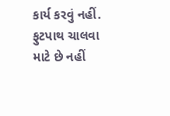કાર્ય કરવું નહીં. ફુટપાથ ચાલવા માટે છે નહીં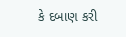કે દબાણ કરી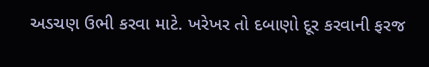અડચણ ઉભી કરવા માટે. ખરેખર તો દબાણો દૂર કરવાની ફરજ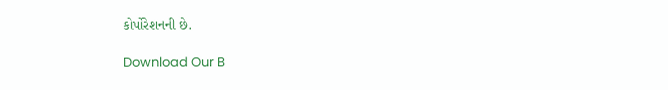કોર્પોરેશનની છે.

Download Our B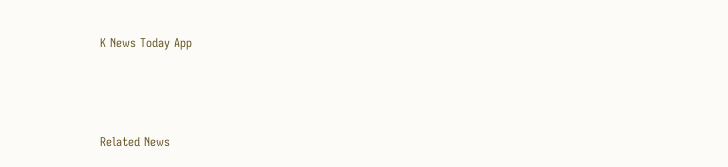K News Today App



Related News